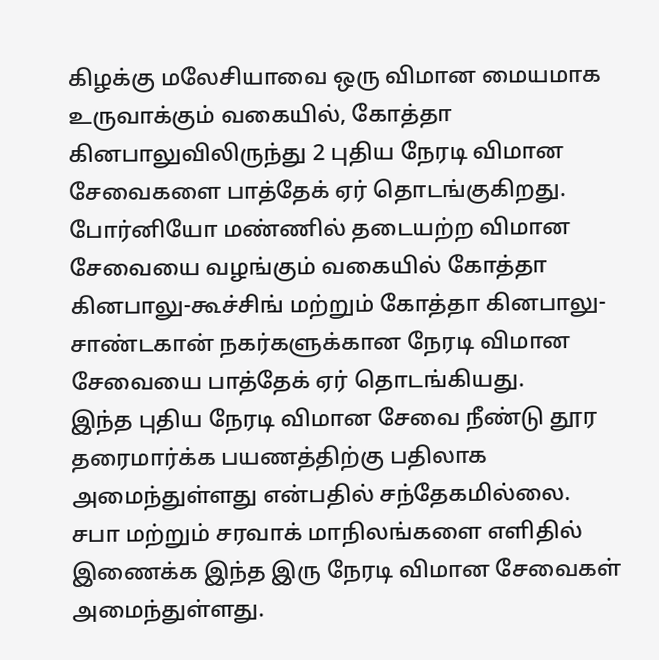கிழக்கு மலேசியாவை ஒரு விமான மையமாக உருவாக்கும் வகையில், கோத்தா கினபாலுவிலிருந்து 2 புதிய நேரடி விமான சேவைகளை பாத்தேக் ஏர் தொடங்குகிறது.
போர்னியோ மண்ணில் தடையற்ற விமான சேவையை வழங்கும் வகையில் கோத்தா கினபாலு-கூச்சிங் மற்றும் கோத்தா கினபாலு-சாண்டகான் நகர்களுக்கான நேரடி விமான சேவையை பாத்தேக் ஏர் தொடங்கியது.
இந்த புதிய நேரடி விமான சேவை நீண்டு தூர தரைமார்க்க பயணத்திற்கு பதிலாக அமைந்துள்ளது என்பதில் சந்தேகமில்லை.
சபா மற்றும் சரவாக் மாநிலங்களை எளிதில் இணைக்க இந்த இரு நேரடி விமான சேவைகள் அமைந்துள்ளது.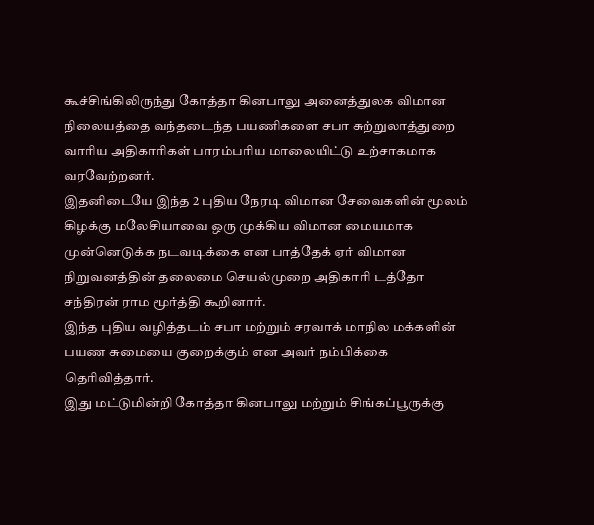கூச்சிங்கிலிருந்து கோத்தா கினபாலு அனைத்துலக விமான நிலையத்தை வந்தடைந்த பயணிகளை சபா சுற்றுலாத்துறை வாரிய அதிகாரிகள் பாரம்பரிய மாலையிட்டு உற்சாகமாக வரவேற்றனர்.
இதனிடையே இந்த 2 புதிய நேரடி விமான சேவைகளின் மூலம் கிழக்கு மலேசியாவை ஒரு முக்கிய விமான மையமாக முன்னெடுக்க நடவடிக்கை என பாத்தேக் ஏர் விமான நிறுவனத்தின் தலைமை செயல்முறை அதிகாரி டத்தோ சந்திரன் ராம மூர்த்தி கூறினார்.
இந்த புதிய வழித்தடம் சபா மற்றும் சரவாக் மாநில மக்களின் பயண சுமையை குறைக்கும் என அவர் நம்பிக்கை தெரிவித்தார்.
இது மட்டுமின்றி கோத்தா கினபாலு மற்றும் சிங்கப்பூருக்கு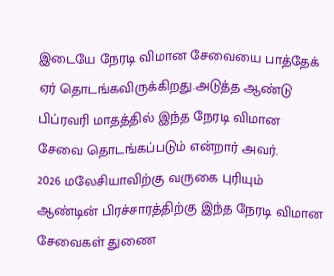இடையே நேரடி விமான சேவையை பாத்தேக் ஏர் தொடங்கவிருக்கிறது.அடுத்த ஆண்டு பிப்ரவரி மாதத்தில் இந்த நேரடி விமான சேவை தொடங்கப்படும் என்றார் அவர்.
2026 மலேசியாவிற்கு வருகை புரியும் ஆண்டின் பிரச்சாரத்திற்கு இந்த நேரடி விமான சேவைகள் துணை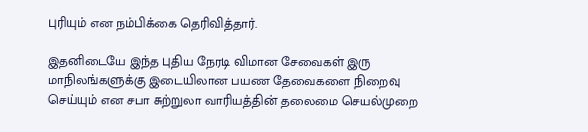புரியும் என நம்பிக்கை தெரிவித்தார்.

இதனிடையே இந்த புதிய நேரடி விமான சேவைகள் இரு மாநிலங்களுக்கு இடையிலான பயண தேவைகளை நிறைவு செய்யும் என சபா சுற்றுலா வாரியத்தின் தலைமை செயல்முறை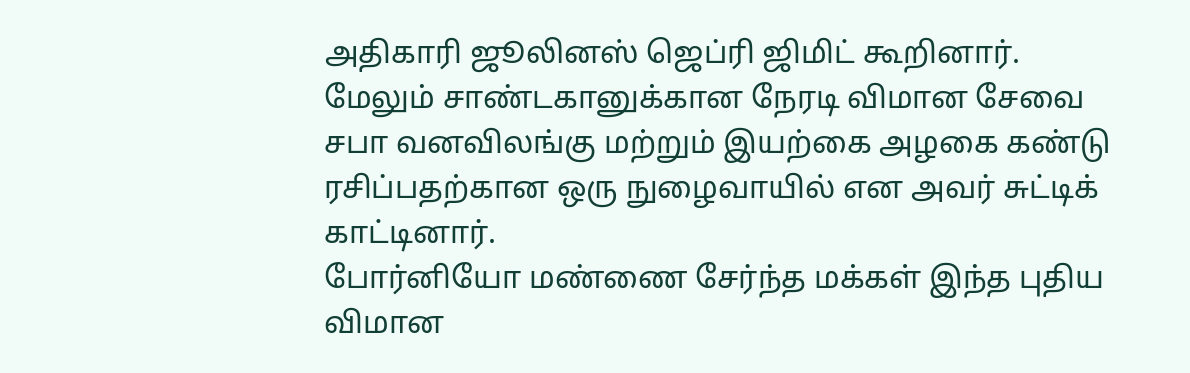அதிகாரி ஜூலினஸ் ஜெப்ரி ஜிமிட் கூறினார்.
மேலும் சாண்டகானுக்கான நேரடி விமான சேவை சபா வனவிலங்கு மற்றும் இயற்கை அழகை கண்டு ரசிப்பதற்கான ஒரு நுழைவாயில் என அவர் சுட்டிக் காட்டினார்.
போர்னியோ மண்ணை சேர்ந்த மக்கள் இந்த புதிய விமான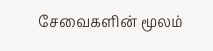சேவைகளின் மூலம்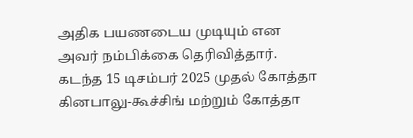அதிக பயணடைய முடியும் என அவர் நம்பிக்கை தெரிவித்தார்.
கடந்த 15 டிசம்பர் 2025 முதல் கோத்தா கினபாலு-கூச்சிங் மற்றும் கோத்தா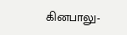கினபாலு-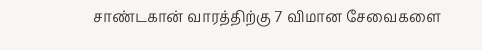சாண்டகான் வாரத்திற்கு 7 விமான சேவைகளை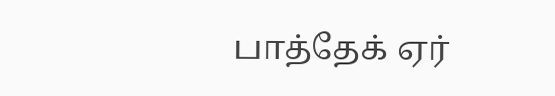பாத்தேக் ஏர்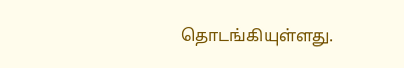தொடங்கியுள்ளது.